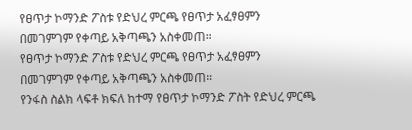የፀጥታ ኮማንድ ፖስቱ የድህረ ምርጫ የፀጥታ አፈፃፀምን በመገምገም የቀጣይ አቅጣጫን አስቀመጠ።
የፀጥታ ኮማንድ ፖስቱ የድህረ ምርጫ የፀጥታ አፈፃፀምን በመገምገም የቀጣይ አቅጣጫን አስቀመጠ።
የንፋስ ስልክ ላፍቶ ክፍለ ከተማ የፀጥታ ኮማንድ ፖስት የድህረ ምርጫ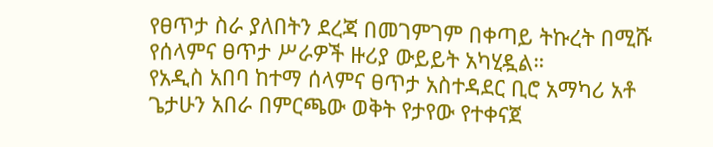የፀጥታ ስራ ያለበትን ደረጃ በመገምገም በቀጣይ ትኩረት በሚሹ የሰላምና ፀጥታ ሥራዎች ዙሪያ ውይይት አካሂዷል።
የአዲስ አበባ ከተማ ሰላምና ፀጥታ አስተዳደር ቢሮ አማካሪ አቶ ጌታሁን አበራ በምርጫው ወቅት የታየው የተቀናጀ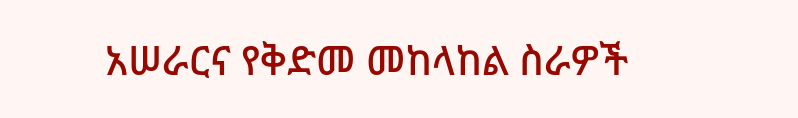አሠራርና የቅድመ መከላከል ስራዎች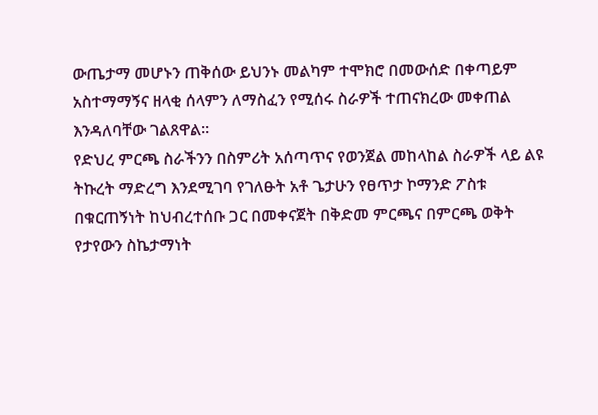ውጤታማ መሆኑን ጠቅሰው ይህንኑ መልካም ተሞክሮ በመውሰድ በቀጣይም አስተማማኝና ዘላቂ ሰላምን ለማስፈን የሚሰሩ ስራዎች ተጠናክረው መቀጠል እንዳለባቸው ገልጸዋል።
የድህረ ምርጫ ስራችንን በስምሪት አሰጣጥና የወንጀል መከላከል ስራዎች ላይ ልዩ ትኩረት ማድረግ እንደሚገባ የገለፁት አቶ ጌታሁን የፀጥታ ኮማንድ ፖስቱ በቁርጠኝነት ከህብረተሰቡ ጋር በመቀናጀት በቅድመ ምርጫና በምርጫ ወቅት የታየውን ስኬታማነት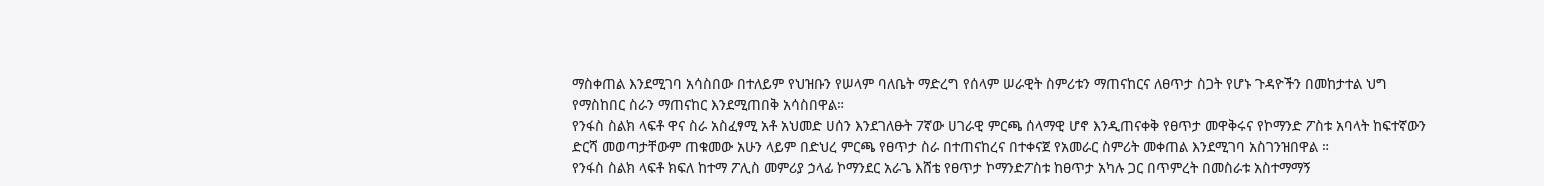ማስቀጠል እንደሚገባ አሳስበው በተለይም የህዝቡን የሠላም ባለቤት ማድረግ የሰላም ሠራዊት ስምሪቱን ማጠናከርና ለፀጥታ ስጋት የሆኑ ጉዳዮችን በመከታተል ህግ የማስከበር ስራን ማጠናከር እንደሚጠበቅ አሳስበዋል።
የንፋስ ስልክ ላፍቶ ዋና ስራ አስፈፃሚ አቶ አህመድ ሀሰን እንደገለፁት 7ኛው ሀገራዊ ምርጫ ሰላማዊ ሆኖ እንዲጠናቀቅ የፀጥታ መዋቅሩና የኮማንድ ፖስቱ አባላት ከፍተኛውን ድርሻ መወጣታቸውም ጠቁመው አሁን ላይም በድህረ ምርጫ የፀጥታ ስራ በተጠናከረና በተቀናጀ የአመራር ስምሪት መቀጠል እንደሚገባ አስገንዝበዋል ።
የንፋስ ስልክ ላፍቶ ክፍለ ከተማ ፖሊስ መምሪያ ኃላፊ ኮማንደር አራጌ እሸቴ የፀጥታ ኮማንድፖስቱ ከፀጥታ አካሉ ጋር በጥምረት በመስራቱ አስተማማኝ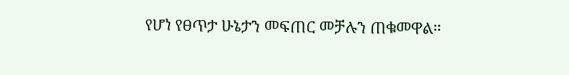የሆነ የፀጥታ ሁኔታን መፍጠር መቻሉን ጠቁመዋል።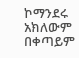ኮማንደሩ አክለውም በቀጣይም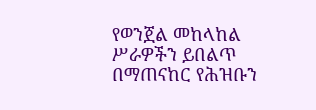የወንጀል መከላከል ሥራዎችን ይበልጥ በማጠናከር የሕዝቡን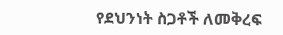የደህንነት ስጋቶች ለመቅረፍ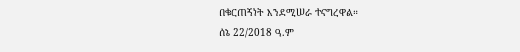በቁርጠኝነት እንደሚሠራ ተናግረዋል።
ሰኔ 22/2018 ዓ.ም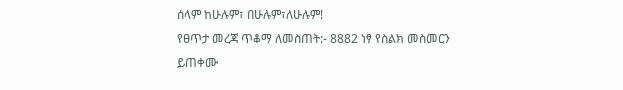ሰላም ከሁሉም፣ በሁሉም፣ለሁሉም!
የፀጥታ መረጃ ጥቆማ ለመስጠት:- 8882 ነፃ የስልክ መስመርን ይጠቀሙ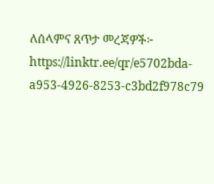ለሰላምና ጸጥታ መረጃዎች፦
https://linktr.ee/qr/e5702bda-a953-4926-8253-c3bd2f978c79